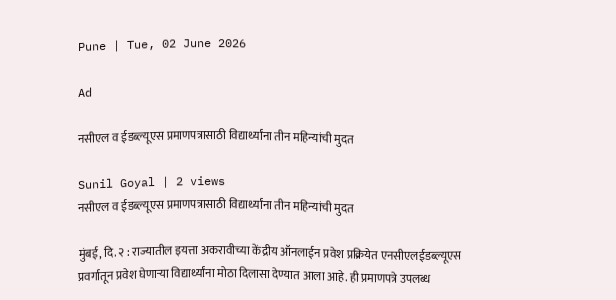Pune | Tue, 02 June 2026

Ad

नसीएल व ईडब्ल्यूएस प्रमाणपत्रासाठी विद्यार्थ्यांना तीन महिन्यांची मुदत

Sunil Goyal | 2 views
नसीएल व ईडब्ल्यूएस प्रमाणपत्रासाठी विद्यार्थ्यांना तीन महिन्यांची मुदत

मुंबई, दि. २ : राज्यातील इयत्ता अकरावीच्या केंद्रीय ऑनलाईन प्रवेश प्रक्रियेत एनसीएलईडब्ल्यूएस प्रवर्गातून प्रवेश घेणाऱ्या विद्यार्थ्यांना मोठा दिलासा देण्यात आला आहे. ही प्रमाणपत्रे उपलब्ध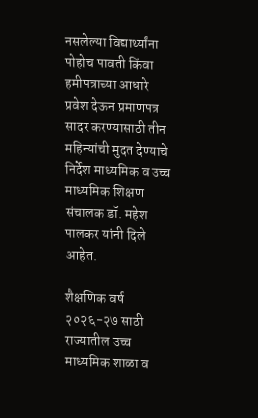नसलेल्या विद्यार्थ्यांना पोहोच पावती किंवा हमीपत्राच्या आधारे प्रवेश देऊन प्रमाणपत्र सादर करण्यासाठी तीन महिन्यांची मुदत देण्याचे निर्देश माध्यमिक व उच्च माध्यमिक शिक्षण संचालक डॉ. महेश पालकर यांनी दिले आहेत.

शैक्षणिक वर्ष २०२६-२७ साठी राज्यातील उच्च माध्यमिक शाळा व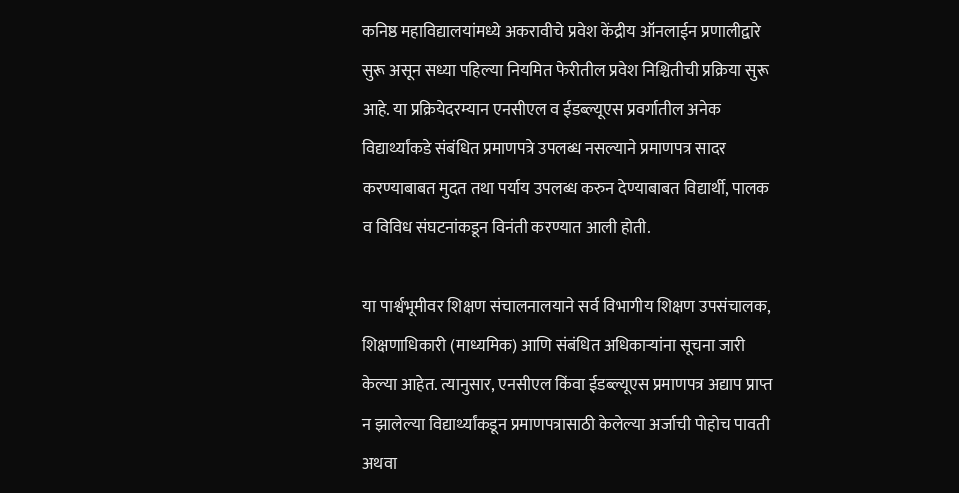कनिष्ठ महाविद्यालयांमध्ये अकरावीचे प्रवेश केंद्रीय ऑनलाईन प्रणालीद्वारे सुरू असून सध्या पहिल्या नियमित फेरीतील प्रवेश निश्चितीची प्रक्रिया सुरू आहे. या प्रक्रियेदरम्यान एनसीएल व ईडब्ल्यूएस प्रवर्गातील अनेक विद्यार्थ्यांकडे संबंधित प्रमाणपत्रे उपलब्ध नसल्याने प्रमाणपत्र सादर करण्याबाबत मुदत तथा पर्याय उपलब्ध करुन देण्याबाबत विद्यार्थी, पालक व विविध संघटनांकडून विनंती करण्यात आली होती.

या पार्श्वभूमीवर शिक्षण संचालनालयाने सर्व विभागीय शिक्षण उपसंचालक, शिक्षणाधिकारी (माध्यमिक) आणि संबंधित अधिकाऱ्यांना सूचना जारी केल्या आहेत. त्यानुसार, एनसीएल किंवा ईडब्ल्यूएस प्रमाणपत्र अद्याप प्राप्त न झालेल्या विद्यार्थ्यांकडून प्रमाणपत्रासाठी केलेल्या अर्जाची पोहोच पावती अथवा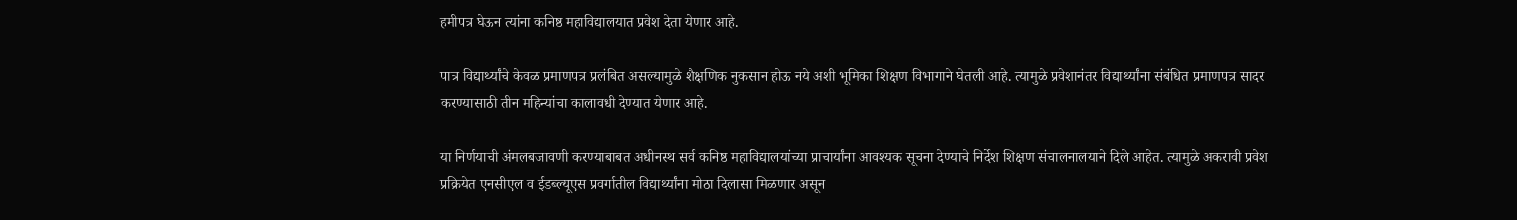हमीपत्र घेऊन त्यांना कनिष्ठ महाविद्यालयात प्रवेश देता येणार आहे.

पात्र विद्यार्थ्यांचे केवळ प्रमाणपत्र प्रलंबित असल्यामुळे शैक्षणिक नुकसान होऊ नये अशी भूमिका शिक्षण विभागाने घेतली आहे. त्यामुळे प्रवेशानंतर विद्यार्थ्यांना संबंधित प्रमाणपत्र सादर करण्यासाठी तीन महिन्यांचा कालावधी देण्यात येणार आहे.

या निर्णयाची अंमलबजावणी करण्याबाबत अधीनस्थ सर्व कनिष्ठ महाविद्यालयांच्या प्राचार्यांना आवश्यक सूचना देण्याचे निर्देश शिक्षण संचालनालयाने दिले आहेत. त्यामुळे अकरावी प्रवेश प्रक्रियेत एनसीएल व ईडब्ल्यूएस प्रवर्गातील विद्यार्थ्यांना मोठा दिलासा मिळणार असून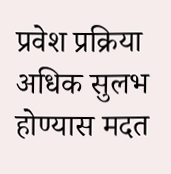प्रवेश प्रक्रिया अधिक सुलभ होण्यास मदत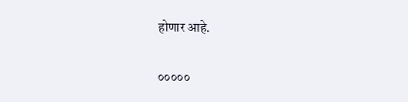होणार आहे.

०००००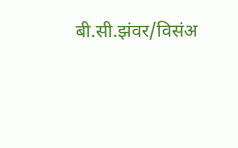बी.सी.झंवर/विसंअ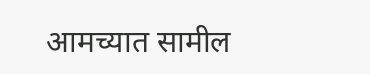आमच्यात सामील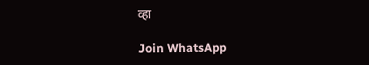व्हा

Join WhatsApp